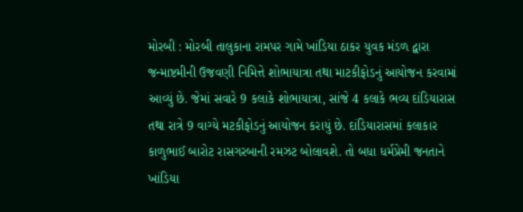મોરબી : મોરબી તાલુકાના રામપર ગામે ખાંડિયા ઠાકર યુવક મંડળ દ્વારા જન્માષ્ટમીની ઉજવણી નિમિત્તે શોભાયાત્રા તથા માટકીફોડનું આયોજન કરવામાં આવ્યું છે. જેમાં સવારે 9 કલાકે શોભાયાત્રા, સાંજે 4 કલાકે ભવ્ય દાંડિયારાસ તથા રાત્રે 9 વાગ્યે મટકીફોડનું આયોજન કરાયું છે. દાંડિયારાસમાં કલાકાર કાળુભાઈ બારોટ રાસગરબાની રમઝટ બોલાવશે. તો બધા ધર્મપ્રેમી જનતાને ખાંડિયા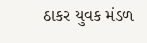ઠાકર યુવક મંડળ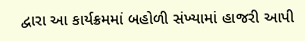દ્વારા આ કાર્યક્રમમાં બહોળી સંખ્યામાં હાજરી આપી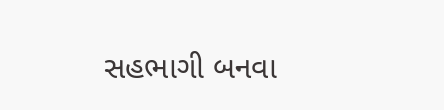સહભાગી બનવા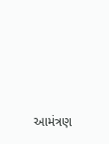આમંત્રણ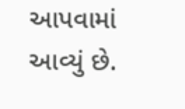આપવામાં આવ્યું છે.